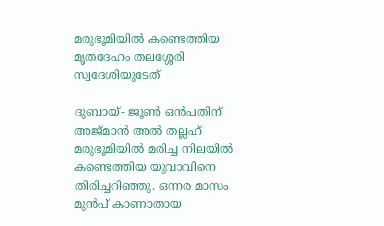മരുഭൂമിയില്‍ കണ്ടെത്തിയ മൃതദേഹം തലശ്ശേരി സ്വദേശിയുടേത്

ദുബായ്- ജൂണ്‍ ഒന്‍പതിന് അജ്മാന്‍ അല്‍ തല്ലഹ് മരുഭൂമിയില്‍ മരിച്ച നിലയില്‍ കണ്ടെത്തിയ യുവാവിനെ തിരിച്ചറിഞ്ഞു. ഒന്നര മാസം മുന്‍പ് കാണാതായ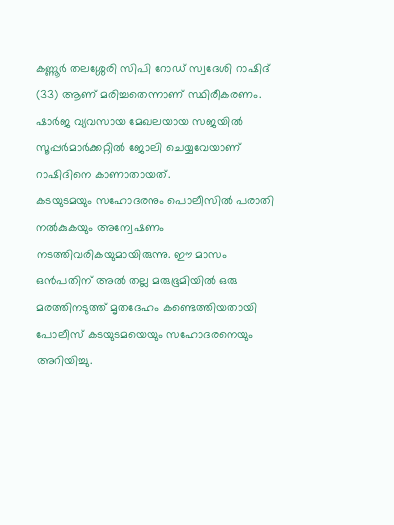കണ്ണൂര്‍ തലശ്ശേരി സിപി റോഡ് സ്വദേശി റാഷിദ് (33) ആണ് മരിച്ചതെന്നാണ് സ്ഥിരീകരണം. ഷാര്‍ജ വ്യവസായ മേഖലയായ സജയില്‍ സൂപ്പര്‍മാര്‍ക്കറ്റില്‍ ജോലി ചെയ്യവേയാണ് റാഷിദിനെ കാണാതായത്.
കടയുടമയും സഹോദരനും പൊലീസില്‍ പരാതി നല്‍കുകയും അന്വേഷണം നടത്തിവരികയുമായിരുന്നു. ഈ മാസം ഒന്‍പതിന് അല്‍ തല്ല മരുഭൂമിയില്‍ ഒരു മരത്തിനടുത്ത് മൃതദേഹം കണ്ടെത്തിയതായി പോലീസ് കടയുടമയെയും സഹോദരനെയും അറിയിച്ചു.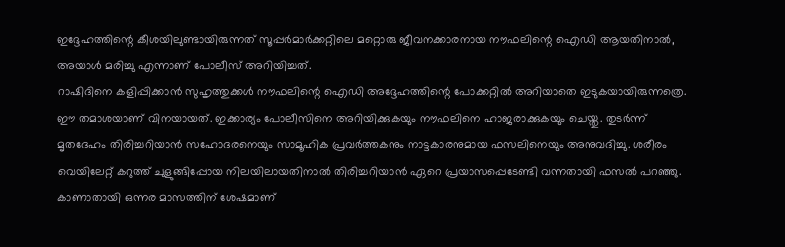ഇദ്ദേഹത്തിന്റെ കീശയിലുണ്ടായിരുന്നത് സൂപ്പര്‍മാര്‍ക്കറ്റിലെ മറ്റൊരു ജീവനക്കാരനായ നൗഫലിന്റെ ഐഡി ആയതിനാല്‍, അയാള്‍ മരിച്ചു എന്നാണ് പോലീസ് അറിയിച്ചത്.
റാഷിദിനെ കളിപ്പിക്കാന്‍ സുഹൃത്തുക്കള്‍ നൗഫലിന്റെ ഐഡി അദ്ദേഹത്തിന്റെ പോക്കറ്റില്‍ അറിയാതെ ഇടുകയായിരുന്നത്രെ. ഈ തമാശയാണ് വിനയായത്. ഇക്കാര്യം പോലീസിനെ അറിയിക്കുകയും നൗഫലിനെ ഹാജരാക്കുകയും ചെയ്തു. തുടര്‍ന്ന് മൃതദേഹം തിരിച്ചറിയാന്‍ സഹോദരനെയും സാമൂഹിക പ്രവര്‍ത്തകനും നാട്ടകാരനുമായ ഫസലിനെയും അനുവദിച്ചു. ശരീരം വെയിലേറ്റ് കറുത്ത് ചുളുങ്ങിപ്പോയ നിലയിലായതിനാല്‍ തിരിച്ചറിയാന്‍ ഏറെ പ്രയാസപ്പെടേണ്ടി വന്നതായി ഫസല്‍ പറഞ്ഞു.
കാണാതായി ഒന്നര മാസത്തിന് ശേഷമാണ്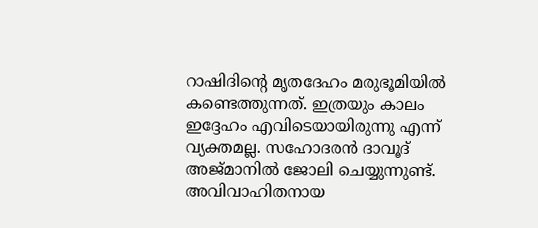റാഷിദിന്റെ മൃതദേഹം മരുഭൂമിയില്‍ കണ്ടെത്തുന്നത്. ഇത്രയും കാലം ഇദ്ദേഹം എവിടെയായിരുന്നു എന്ന് വ്യക്തമല്ല. സഹോദരന്‍ ദാവൂദ് അജ്മാനില്‍ ജോലി ചെയ്യുന്നുണ്ട്. അവിവാഹിതനായ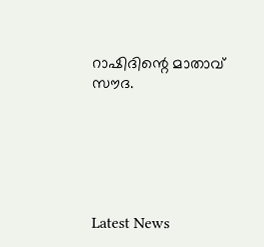റാഷിദിന്റെ മാതാവ് സൗദ.






Latest News